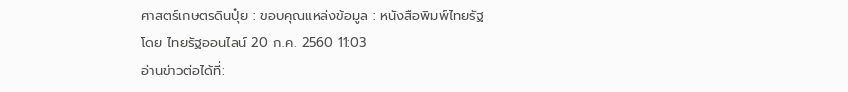ศาสตร์เกษตรดินปุ๋ย : ขอบคุณแหล่งข้อมูล : หนังสือพิมพ์ไทยรัฐ
โดย ไทยรัฐออนไลน์ 20 ก.ค. 2560 11:03
อ่านข่าวต่อได้ที่: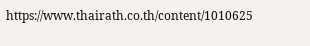https://www.thairath.co.th/content/1010625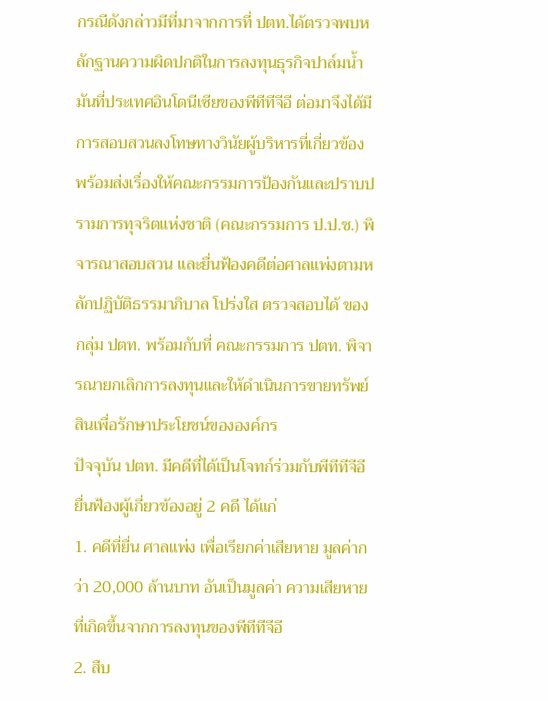กรณีดังกล่าวมีที่มาจากการที่ ปตท.ได้ตรวจพบหลักฐานความผิดปกติในการลงทุนธุรกิจปาล์มน้ำมันที่ประเทศอินโดนีเซียของพีทีทีจีอี ต่อมาจึงได้มีการสอบสวนลงโทษทางวินัยผู้บริหารที่เกี่ยวข้อง พร้อมส่งเรื่องให้คณะกรรมการป้องกันและปราบปรามการทุจริตแห่งชาติ (คณะกรรมการ ป.ป.ช.) พิจารณาสอบสวน และยื่นฟ้องคดีต่อศาลแพ่งตามหลักปฏิบัติธรรมาภิบาล โปร่งใส ตรวจสอบได้ ของกลุ่ม ปตท. พร้อมกับที่ คณะกรรมการ ปตท. พิจารณายกเลิกการลงทุนและให้ดำเนินการขายทรัพย์สินเพื่อรักษาประโยชน์ขององค์กร
ปัจจุบัน ปตท. มีคดีที่ได้เป็นโจทก์ร่วมกับพีทีทีจีอี ยื่นฟ้องผู้เกี่ยวข้องอยู่ 2 คดี ได้แก่
1. คดีที่ยื่น ศาลแพ่ง เพื่อเรียกค่าเสียหาย มูลค่ากว่า 20,000 ล้านบาท อันเป็นมูลค่า ความเสียหายที่เกิดขึ้นจากการลงทุนของพีทีทีจีอี
2. สืบ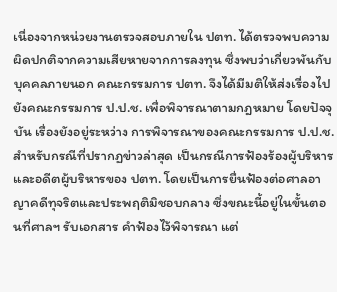เนื่องจากหน่วยงานตรวจสอบภายใน ปตท. ได้ตรวจพบความผิดปกติจากความเสียหายจากการลงทุน ซึ่งพบว่าเกี่ยวพันกับบุคคลภายนอก คณะกรรมการ ปตท. จึงได้มีมติให้ส่งเรื่องไปยังคณะกรรมการ ป.ป.ช. เพื่อพิจารณาตามกฎหมาย โดยปัจจุบัน เรื่องยังอยู่ระหว่าง การพิจารณาของคณะกรรมการ ป.ป.ช.
สำหรับกรณีที่ปรากฏข่าวล่าสุด เป็นกรณีการฟ้องร้องผู้บริหารและอดีตผู้บริหารของ ปตท. โดยเป็นการยื่นฟ้องต่อศาลอาญาคดีทุจริตและประพฤติมิชอบกลาง ซึ่งขณะนี้อยู่ในขั้นตอนที่ศาลฯ รับเอกสาร คำฟ้องไว้พิจารณา แต่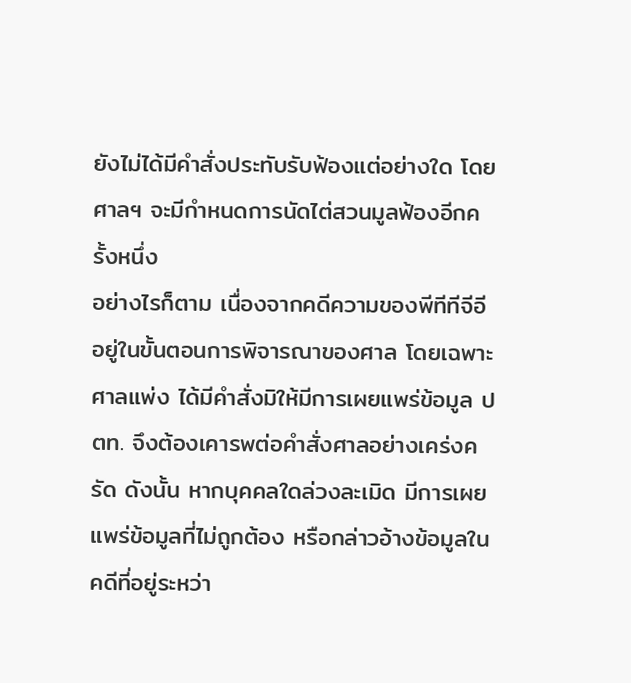ยังไม่ได้มีคำสั่งประทับรับฟ้องแต่อย่างใด โดยศาลฯ จะมีกำหนดการนัดไต่สวนมูลฟ้องอีกครั้งหนึ่ง
อย่างไรก็ตาม เนื่องจากคดีความของพีทีทีจีอี อยู่ในขั้นตอนการพิจารณาของศาล โดยเฉพาะศาลแพ่ง ได้มีคำสั่งมิให้มีการเผยแพร่ข้อมูล ปตท. จึงต้องเคารพต่อคำสั่งศาลอย่างเคร่งครัด ดังนั้น หากบุคคลใดล่วงละเมิด มีการเผยแพร่ข้อมูลที่ไม่ถูกต้อง หรือกล่าวอ้างข้อมูลในคดีที่อยู่ระหว่า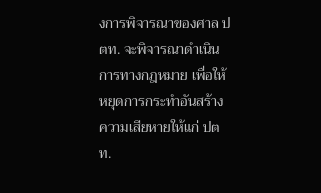งการพิจารณาของศาล ปตท. จะพิจารณาดำเนินการทางกฎหมาย เพื่อให้หยุดการกระทำอันสร้างความเสียหายให้แก่ ปตท.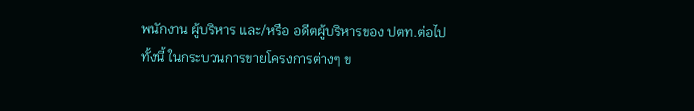พนักงาน ผู้บริหาร และ/หรือ อดีตผู้บริหารของ ปตท.ต่อไป
ทั้งนี้ ในกระบวนการขายโครงการต่างๆ ข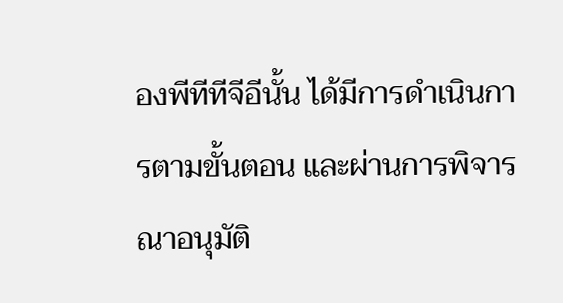องพีทีทีจีอีนั้น ได้มีการดำเนินการตามขั้นตอน และผ่านการพิจารณาอนุมัติ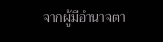จากผู้มีอำนาจตา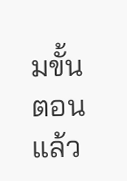มขั้นตอนแล้ว